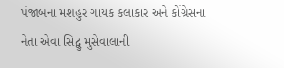પંજાબના મશહુર ગાયક કલાકાર અને કોંગ્રેસના નેતા એવા સિદ્વુ મુસેવાલાની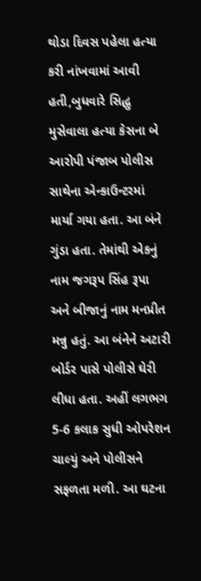થોડા દિવસ પહેલા હત્યા કરી નાંખવામાં આવી હતી,બુધવારે સિદ્ધુ મુસેવાલા હત્યા કેસના બે આરોપી પંજાબ પોલીસ સાથેના એન્કાઉન્ટરમાં માર્યા ગયા હતા. આ બંને ગુંડા હતા. તેમાંથી એકનું નામ જગરૂપ સિંહ રૂપા અને બીજાનું નામ મનપ્રીત મન્નુ હતું. આ બંનેને અટારી બોર્ડર પાસે પોલીસે ઘેરી લીધા હતા. અહીં લગભગ 5-6 કલાક સુધી ઓપરેશન ચાલ્યું અને પોલીસને સફળતા મળી. આ ઘટના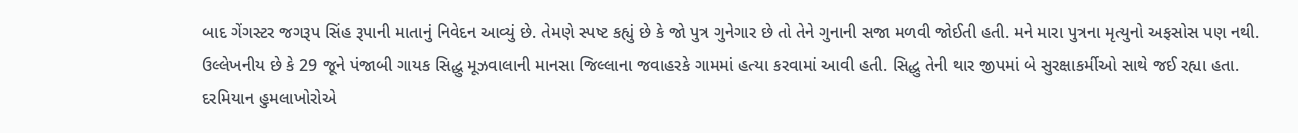બાદ ગેંગસ્ટર જગરૂપ સિંહ રૂપાની માતાનું નિવેદન આવ્યું છે. તેમણે સ્પષ્ટ કહ્યું છે કે જો પુત્ર ગુનેગાર છે તો તેને ગુનાની સજા મળવી જોઈતી હતી. મને મારા પુત્રના મૃત્યુનો અફસોસ પણ નથી.
ઉલ્લેખનીય છે કે 29 જૂને પંજાબી ગાયક સિદ્ધુ મૂઝવાલાની માનસા જિલ્લાના જવાહરકે ગામમાં હત્યા કરવામાં આવી હતી. સિદ્ધુ તેની થાર જીપમાં બે સુરક્ષાકર્મીઓ સાથે જઈ રહ્યા હતા. દરમિયાન હુમલાખોરોએ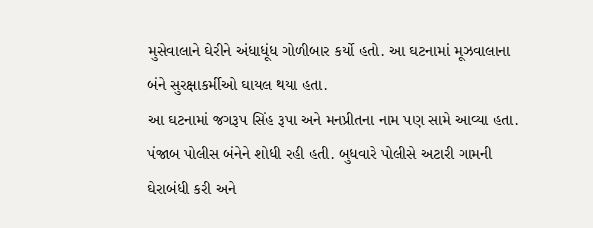મુસેવાલાને ઘેરીને અંધાધૂંધ ગોળીબાર કર્યો હતો. આ ઘટનામાં મૂઝવાલાના બંને સુરક્ષાકર્મીઓ ઘાયલ થયા હતા.
આ ઘટનામાં જગરૂપ સિંહ રૂપા અને મનપ્રીતના નામ પણ સામે આવ્યા હતા. પંજાબ પોલીસ બંનેને શોધી રહી હતી. બુધવારે પોલીસે અટારી ગામની ઘેરાબંધી કરી અને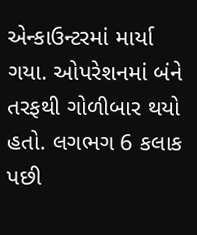એન્કાઉન્ટરમાં માર્યા ગયા. ઓપરેશનમાં બંને તરફથી ગોળીબાર થયો હતો. લગભગ 6 કલાક પછી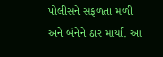પોલીસને સફળતા મળી અને બંનેને ઠાર માર્યા. આ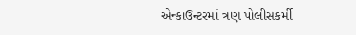એન્કાઉન્ટરમાં ત્રણ પોલીસકર્મી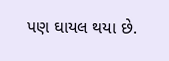પણ ઘાયલ થયા છે.